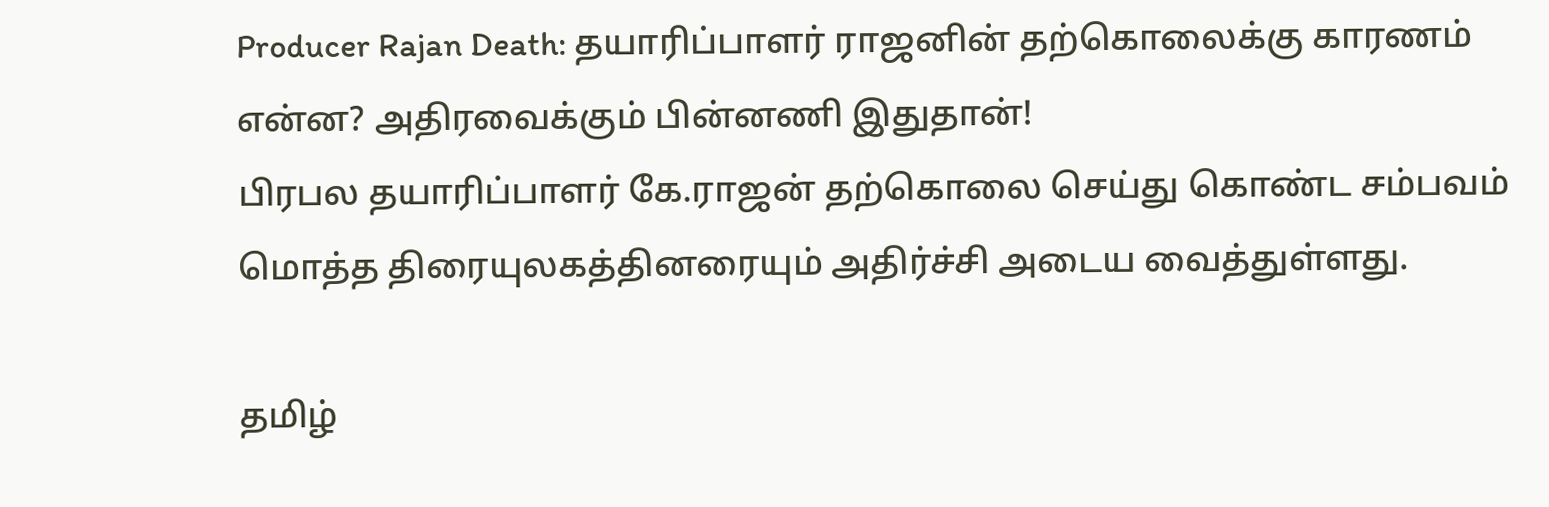Producer Rajan Death: தயாரிப்பாளர் ராஜனின் தற்கொலைக்கு காரணம் என்ன? அதிரவைக்கும் பின்னணி இதுதான்!
பிரபல தயாரிப்பாளர் கே.ராஜன் தற்கொலை செய்து கொண்ட சம்பவம் மொத்த திரையுலகத்தினரையும் அதிர்ச்சி அடைய வைத்துள்ளது.

தமிழ்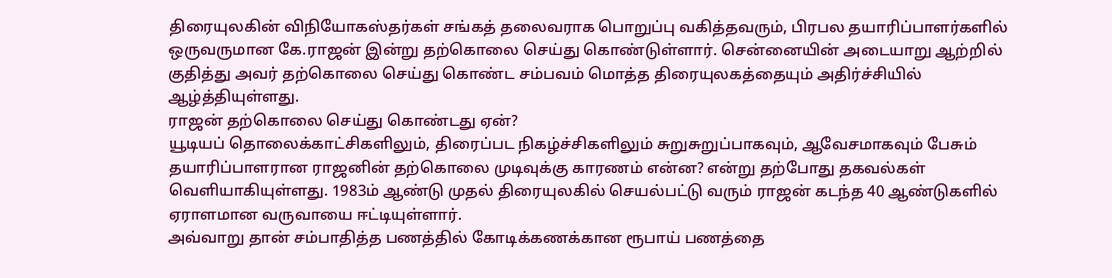திரையுலகின் விநியோகஸ்தர்கள் சங்கத் தலைவராக பொறுப்பு வகித்தவரும், பிரபல தயாரிப்பாளர்களில் ஒருவருமான கே.ராஜன் இன்று தற்கொலை செய்து கொண்டுள்ளார். சென்னையின் அடையாறு ஆற்றில் குதித்து அவர் தற்கொலை செய்து கொண்ட சம்பவம் மொத்த திரையுலகத்தையும் அதிர்ச்சியில் ஆழ்த்தியுள்ளது.
ராஜன் தற்கொலை செய்து கொண்டது ஏன்?
யூடியப் தொலைக்காட்சிகளிலும், திரைப்பட நிகழ்ச்சிகளிலும் சுறுசுறுப்பாகவும், ஆவேசமாகவும் பேசும் தயாரிப்பாளரான ராஜனின் தற்கொலை முடிவுக்கு காரணம் என்ன? என்று தற்போது தகவல்கள் வெளியாகியுள்ளது. 1983ம் ஆண்டு முதல் திரையுலகில் செயல்பட்டு வரும் ராஜன் கடந்த 40 ஆண்டுகளில் ஏராளமான வருவாயை ஈட்டியுள்ளார்.
அவ்வாறு தான் சம்பாதித்த பணத்தில் கோடிக்கணக்கான ரூபாய் பணத்தை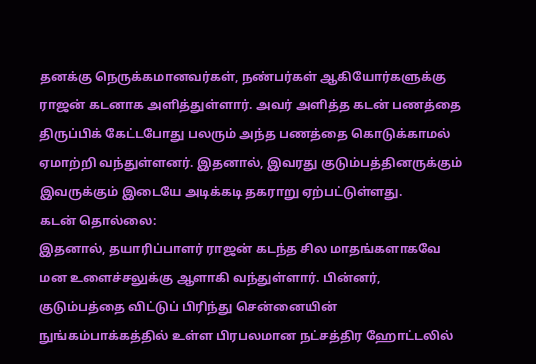தனக்கு நெருக்கமானவர்கள், நண்பர்கள் ஆகியோர்களுக்கு ராஜன் கடனாக அளித்துள்ளார். அவர் அளித்த கடன் பணத்தை திருப்பிக் கேட்டபோது பலரும் அந்த பணத்தை கொடுக்காமல் ஏமாற்றி வந்துள்ளனர். இதனால், இவரது குடும்பத்தினருக்கும் இவருக்கும் இடையே அடிக்கடி தகராறு ஏற்பட்டுள்ளது.
கடன் தொல்லை:
இதனால், தயாரிப்பாளர் ராஜன் கடந்த சில மாதங்களாகவே மன உளைச்சலுக்கு ஆளாகி வந்துள்ளார். பின்னர், குடும்பத்தை விட்டுப் பிரிந்து சென்னையின் நுங்கம்பாக்கத்தில் உள்ள பிரபலமான நட்சத்திர ஹோட்டலில்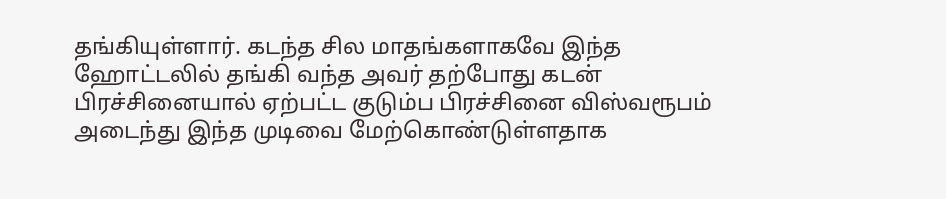தங்கியுள்ளார். கடந்த சில மாதங்களாகவே இந்த ஹோட்டலில் தங்கி வந்த அவர் தற்போது கடன் பிரச்சினையால் ஏற்பட்ட குடும்ப பிரச்சினை விஸ்வரூபம் அடைந்து இந்த முடிவை மேற்கொண்டுள்ளதாக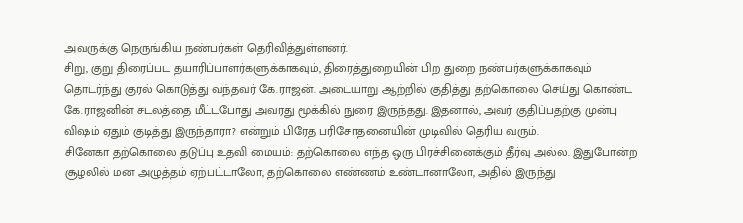அவருக்கு நெருங்கிய நண்பர்கள் தெரிவித்துள்ளனர்.
சிறு, குறு திரைப்பட தயாரிப்பாளர்களுக்காகவும், திரைத்துறையின் பிற துறை நண்பர்களுக்காகவும் தொடர்ந்து குரல் கொடுத்து வந்தவர் கே.ராஜன். அடையாறு ஆற்றில் குதித்து தற்கொலை செய்து கொண்ட கே.ராஜனின் சடலத்தை மீட்டபோது அவரது மூக்கில் நுரை இருந்தது. இதனால், அவர் குதிப்பதற்கு முன்பு விஷம் ஏதும் குடித்து இருந்தாரா? என்றும் பிரேத பரிசோதனையின் முடிவில் தெரிய வரும்.
சினேகா தற்கொலை தடுப்பு உதவி மையம்: தற்கொலை எந்த ஒரு பிரச்சினைக்கும் தீர்வு அல்ல. இதுபோன்ற சூழலில் மன அழுத்தம் ஏற்பட்டாலோ, தற்கொலை எண்ணம் உண்டானாலோ, அதில் இருந்து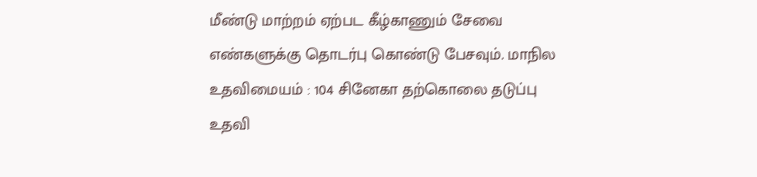மீண்டு மாற்றம் ஏற்பட கீழ்காணும் சேவை எண்களுக்கு தொடர்பு கொண்டு பேசவும். மாநில உதவிமையம் : 104 சினேகா தற்கொலை தடுப்பு உதவி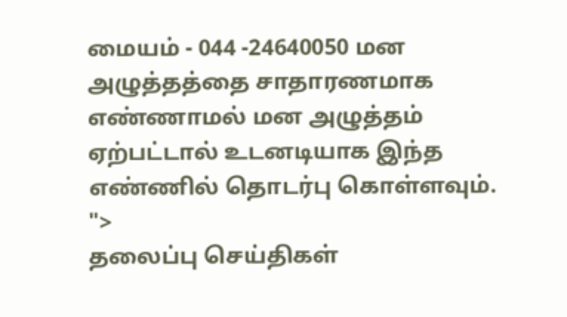மையம் - 044 -24640050 மன அழுத்தத்தை சாதாரணமாக எண்ணாமல் மன அழுத்தம் ஏற்பட்டால் உடனடியாக இந்த எண்ணில் தொடர்பு கொள்ளவும்.
">
தலைப்பு செய்திகள்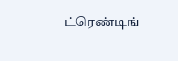ட்ரெண்டிங்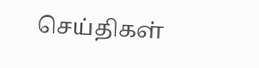செய்திகள்